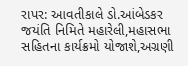રાપર: આવતીકાલે ડો.આંબેડકર જયંતિ નિમિતે મહારેલી,મહાસભા સહિતના કાર્યક્રમો યોજાશે,અગ્રણી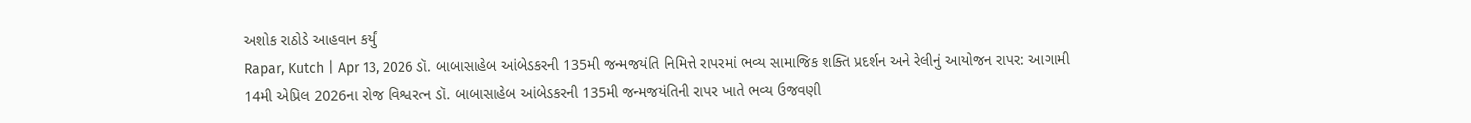અશોક રાઠોડે આહવાન કર્યું
Rapar, Kutch | Apr 13, 2026 ડૉ. બાબાસાહેબ આંબેડકરની 135મી જન્મજયંતિ નિમિત્તે રાપરમાં ભવ્ય સામાજિક શક્તિ પ્રદર્શન અને રેલીનું આયોજન રાપર: આગામી 14મી એપ્રિલ 2026ના રોજ વિશ્વરત્ન ડૉ. બાબાસાહેબ આંબેડકરની 135મી જન્મજયંતિની રાપર ખાતે ભવ્ય ઉજવણી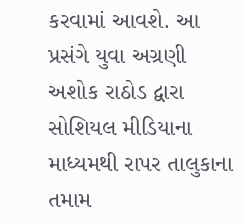કરવામાં આવશે. આ પ્રસંગે યુવા અગ્રણી અશોક રાઠોડ દ્વારા સોશિયલ મીડિયાના માધ્યમથી રાપર તાલુકાના તમામ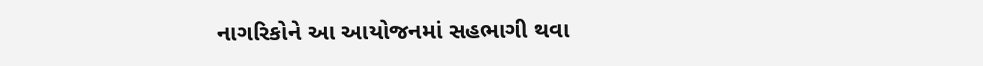નાગરિકોને આ આયોજનમાં સહભાગી થવા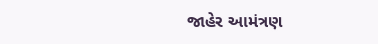જાહેર આમંત્રણ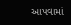આપવામાં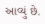આવ્યું છે.